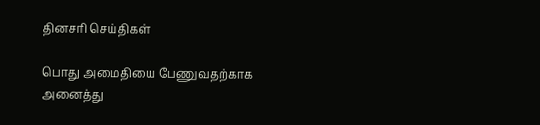தினசரி செய்திகள்

பொது அமைதியை பேணுவதற்காக அனைத்து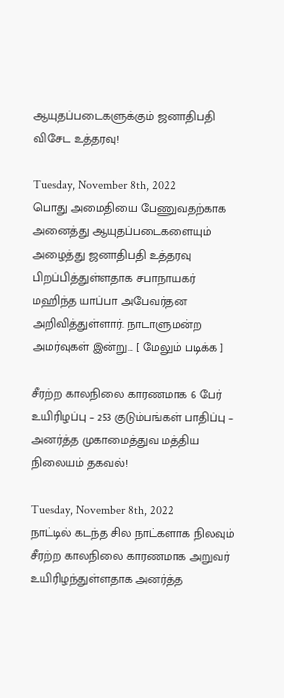ஆயுதப்படைகளுக்கும் ஜனாதிபதி விசேட உத்தரவு!

Tuesday, November 8th, 2022
பொது அமைதியை பேணுவதற்காக அனைத்து ஆயுதப்படைகளையும் அழைத்து ஜனாதிபதி உத்தரவு பிறப்பித்துள்ளதாக சபாநாயகர் மஹிந்த யாப்பா அபேவர்தன அறிவித்துள்ளார். நாடாளுமன்ற அமர்வுகள் இன்று... [ மேலும் படிக்க ]

சீரற்ற காலநிலை காரணமாக 6 பேர் உயிரிழப்பு – 253 குடும்பங்கள் பாதிப்பு – அனர்த்த முகாமைத்துவ மத்திய நிலையம் தகவல்!

Tuesday, November 8th, 2022
நாட்டில் கடந்த சில நாட்களாக நிலவும் சீரற்ற காலநிலை காரணமாக அறுவர் உயிரிழந்துள்ளதாக அனர்த்த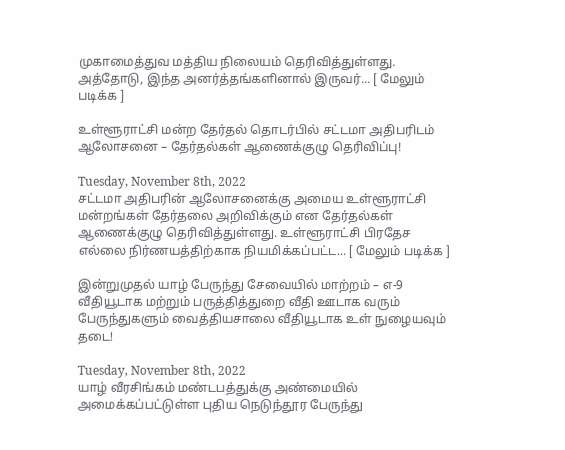முகாமைத்துவ மத்திய நிலையம் தெரிவித்துள்ளது. அத்தோடு, இந்த அனர்த்தங்களினால் இருவர்... [ மேலும் படிக்க ]

உள்ளூராட்சி மன்ற தேர்தல் தொடர்பில் சட்டமா அதிபரிடம் ஆலோசனை – தேர்தல்கள் ஆணைக்குழு தெரிவிப்பு!

Tuesday, November 8th, 2022
சட்டமா அதிபரின் ஆலோசனைக்கு அமைய உள்ளூராட்சி மன்றங்கள் தேர்தலை அறிவிக்கும் என தேர்தல்கள் ஆணைக்குழு தெரிவித்துள்ளது. உள்ளூராட்சி பிரதேச எல்லை நிர்ணயத்திற்காக நியமிக்கப்பட்ட... [ மேலும் படிக்க ]

இன்றுமுதல் யாழ் பேருந்து சேவையில் மாற்றம் – எ-9 வீதியூடாக மற்றும் பருத்தித்துறை வீதி ஊடாக வரும் பேருந்துகளும் வைத்தியசாலை வீதியூடாக உள் நுழையவும் தடை!

Tuesday, November 8th, 2022
யாழ் வீரசிங்கம் மண்டபத்துக்கு அண்மையில் அமைக்கப்பட்டுள்ள புதிய நெடுந்தூர பேருந்து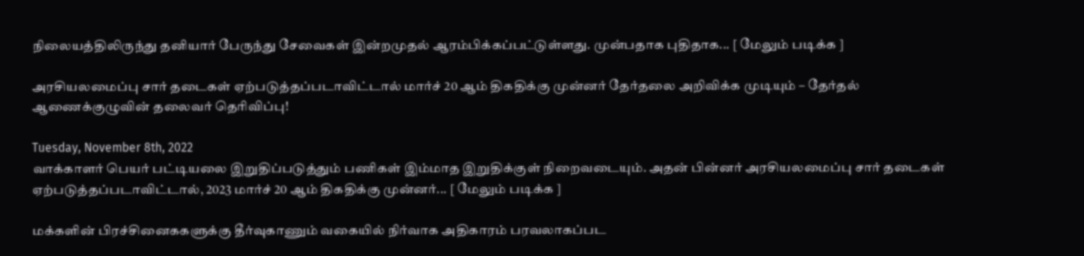நிலையத்திலிருந்து தனியார் பேருந்து சேவைகள் இன்றமுதல் ஆரம்பிக்கப்பட்டுள்ளது. முன்பதாக புதிதாக... [ மேலும் படிக்க ]

அரசியலமைப்பு சார் தடைகள் ஏற்படுத்தப்படாவிட்டால் மார்ச் 20 ஆம் திகதிக்கு முன்னர் தேர்தலை அறிவிக்க முடியும் – தேர்தல் ஆணைக்குழுவின் தலைவர் தெரிவிப்பு!

Tuesday, November 8th, 2022
வாக்காளர் பெயர் பட்டியலை இறுதிப்படுத்தும் பணிகள் இம்மாத இறுதிக்குள் நிறைவடையும். அதன் பின்னர் அரசியலமைப்பு சார் தடைகள் ஏற்படுத்தப்படாவிட்டால், 2023 மார்ச் 20 ஆம் திகதிக்கு முன்னர்... [ மேலும் படிக்க ]

மக்களின் பிரச்சினைககளுக்கு தீர்வுகாணும் வகையில் நிர்வாக அதிகாரம் பரவலாகப்பட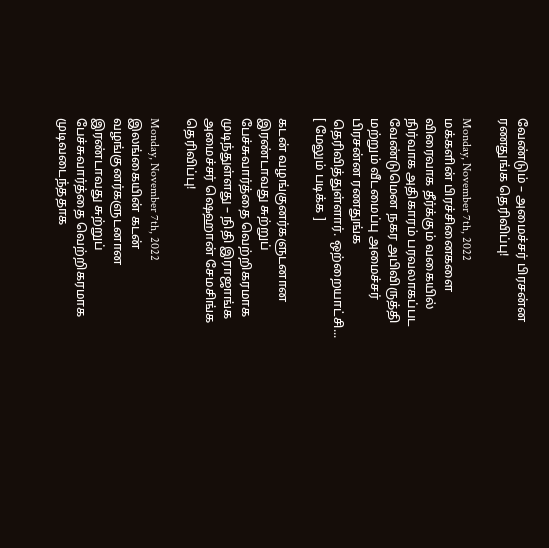வேண்டும் – அமைச்சர் பிரசன்ன ரணதுங்க தெரிவிப்பு!

Monday, November 7th, 2022
மக்களின் பிரச்சினைகளை விரைவாக தீர்க்கும் வகையில் நிர்வாக அதிகாரம் பரவலாகப்பட வேண்டுமென நகர அபிவிருத்தி மற்றும் வீடமைப்பு அமைச்சர் பிரசன்ன ரணதுங்க தெரிவித்துள்ளார். ஒற்றையாட்சி... [ மேலும் படிக்க ]

கடன் வழங்குனர்களுடனான இரண்டாவது சுற்றுப் பேச்சுவார்த்தை வெற்றிகரமாக முடிந்துள்ளது – நிதி இராஜாங்க அமைச்சர் ஷெஹான் சேமசிங்க தெரிவிப்பு!

Monday, November 7th, 2022
இலங்கையின் கடன் வழங்குனர்களுடனான இரண்டாவது சுற்றுப் பேச்சுவார்த்தை வெற்றிகரமாக முடிவடைந்ததாக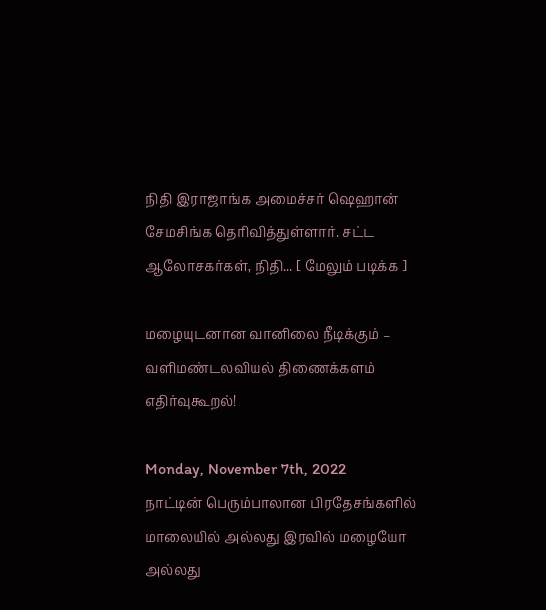நிதி இராஜாங்க அமைச்சர் ஷெஹான் சேமசிங்க தெரிவித்துள்ளார். சட்ட ஆலோசகர்கள், நிதி... [ மேலும் படிக்க ]

மழையுடனான வானிலை நீடிக்கும் – வளிமண்டலவியல் திணைக்களம் எதிர்வுகூறல்!

Monday, November 7th, 2022
நாட்டின் பெரும்பாலான பிரதேசங்களில் மாலையில் அல்லது இரவில் மழையோ அல்லது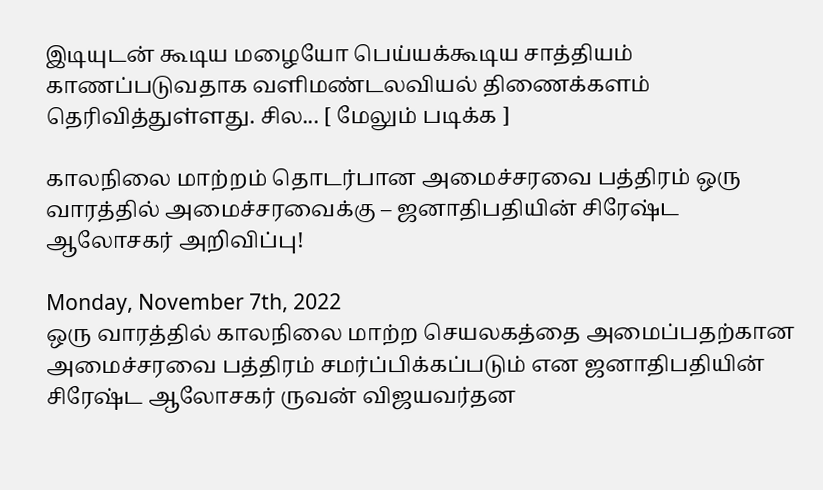இடியுடன் கூடிய மழையோ பெய்யக்கூடிய சாத்தியம் காணப்படுவதாக வளிமண்டலவியல் திணைக்களம் தெரிவித்துள்ளது. சில... [ மேலும் படிக்க ]

காலநிலை மாற்றம் தொடர்பான அமைச்சரவை பத்திரம் ஒரு வாரத்தில் அமைச்சரவைக்கு – ஜனாதிபதியின் சிரேஷ்ட ஆலோசகர் அறிவிப்பு!

Monday, November 7th, 2022
ஒரு வாரத்தில் காலநிலை மாற்ற செயலகத்தை அமைப்பதற்கான அமைச்சரவை பத்திரம் சமர்ப்பிக்கப்படும் என ஜனாதிபதியின் சிரேஷ்ட ஆலோசகர் ருவன் விஜயவர்தன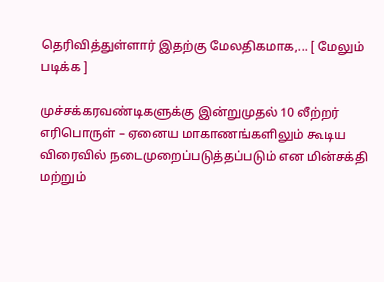தெரிவித்துள்ளார் இதற்கு மேலதிகமாக,... [ மேலும் படிக்க ]

முச்சக்கரவண்டிகளுக்கு இன்றுமுதல் 10 லீற்றர் எரிபொருள் – ஏனைய மாகாணங்களிலும் கூடிய விரைவில் நடைமுறைப்படுத்தப்படும் என மின்சக்தி மற்றும்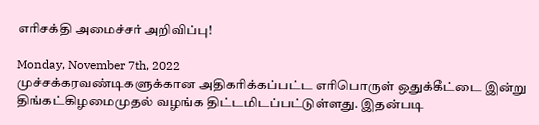எரிசக்தி அமைச்சர் அறிவிப்பு!

Monday, November 7th, 2022
முச்சக்கரவண்டிகளுக்கான அதிகரிக்கப்பட்ட எரிபொருள் ஒதுக்கீட்டை இன்று திங்கட்கிழமைமுதல் வழங்க திட்டமிடப்பட்டுள்ளது. இதன்படி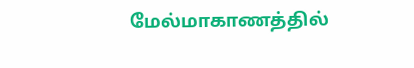மேல்மாகாணத்தில்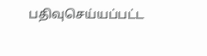பதிவுசெய்யப்பட்ட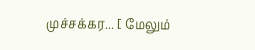முச்சக்கர... [ மேலும்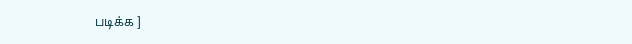படிக்க ]